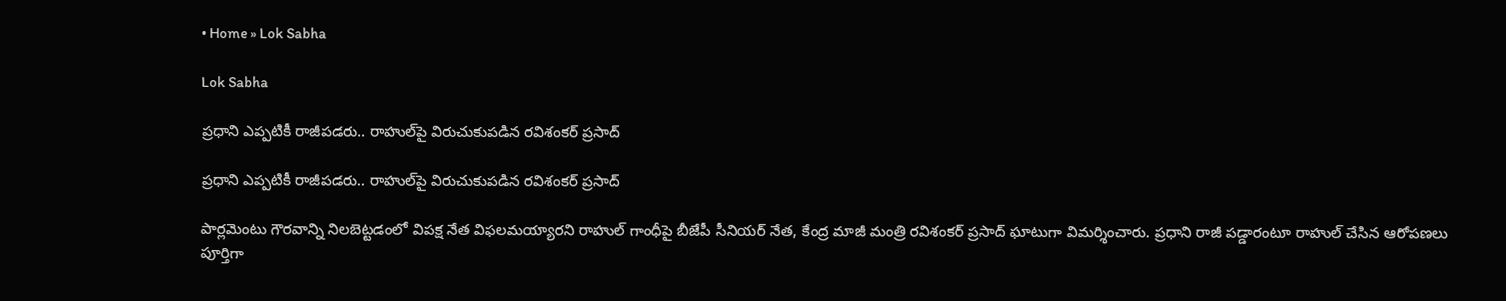• Home » Lok Sabha

Lok Sabha

ప్రధాని ఎప్పటికీ రాజీపడరు.. రాహుల్‌పై విరుచుకుపడిన రవిశంకర్ ప్రసాద్

ప్రధాని ఎప్పటికీ రాజీపడరు.. రాహుల్‌పై విరుచుకుపడిన రవిశంకర్ ప్రసాద్

పార్లమెంటు గౌరవాన్ని నిలబెట్టడంలో విపక్ష నేత విఫలమయ్యారని రాహుల్ గాంధీపై బీజేపీ సీనియర్ నేత, కేంద్ర మాజీ మంత్రి రవిశంకర్ ప్రసాద్ ఘాటుగా విమర్శించారు. ప్రధాని రాజీ పడ్డారంటూ రాహుల్ చేసిన ఆరోపణలు పూర్తిగా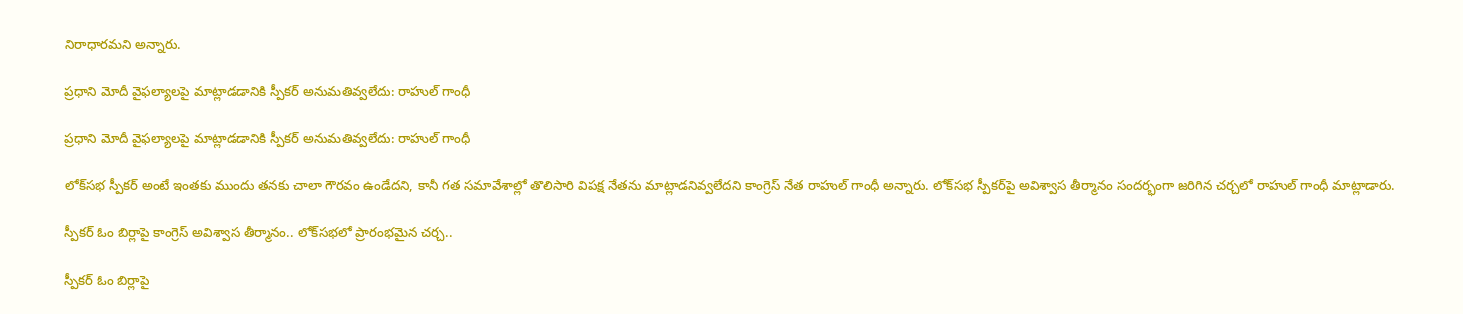నిరాధారమని అన్నారు.

ప్రధాని మోదీ వైఫల్యాలపై మాట్లాడడానికి స్పీకర్‌ అనుమతివ్వలేదు: రాహుల్‌ గాంధీ

ప్రధాని మోదీ వైఫల్యాలపై మాట్లాడడానికి స్పీకర్‌ అనుమతివ్వలేదు: రాహుల్‌ గాంధీ

లోక్‌సభ స్పీకర్‌ అంటే ఇంతకు ముందు తనకు చాలా గౌరవం ఉండేదని, కానీ గత సమావేశాల్లో తొలిసారి విపక్ష నేతను మాట్లాడనివ్వలేదని కాంగ్రెస్ నేత రాహుల్ గాంధీ అన్నారు. లోక్‌సభ స్పీకర్‌పై అవిశ్వాస తీర్మానం‌ సందర్భంగా జరిగిన చర్చలో రాహుల్ గాంధీ మాట్లాడారు.

స్పీకర్ ఓం బిర్లాపై కాంగ్రెస్ అవిశ్వాస తీర్మానం.. లోక్‌సభలో ప్రారంభమైన చర్చ..

స్పీకర్ ఓం బిర్లాపై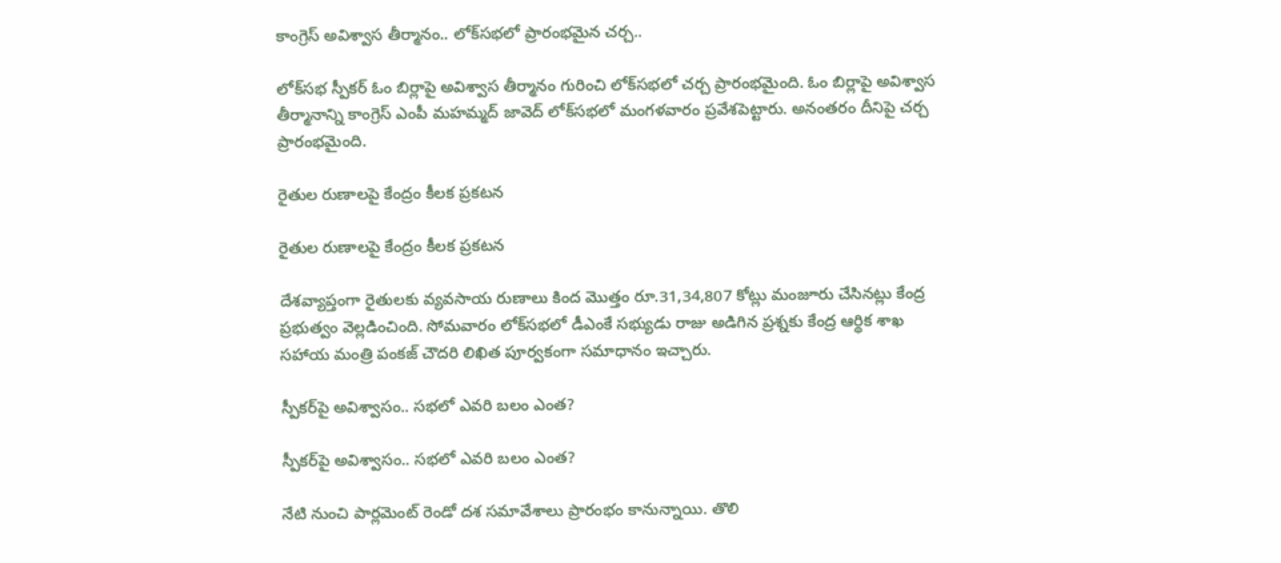కాంగ్రెస్ అవిశ్వాస తీర్మానం.. లోక్‌సభలో ప్రారంభమైన చర్చ..

లోక్‌సభ స్పీకర్ ఓం బిర్లాపై అవిశ్వాస తీర్మానం గురించి లోక్‌సభలో చర్చ ప్రారంభమైంది. ఓం బిర్లాపై అవిశ్వాస తీర్మానాన్ని కాంగ్రెస్ ఎంపీ మహమ్మద్ జావెద్ లోక్‌సభలో మంగళవారం ప్రవేశపెట్టారు. అనంతరం దీనిపై చర్చ ప్రారంభమైంది.

రైతుల రుణాలపై కేంద్రం కీలక ప్రకటన

రైతుల రుణాలపై కేంద్రం కీలక ప్రకటన

దేశవ్యాప్తంగా రైతులకు వ్యవసాయ రుణాలు కింద మొత్తం రూ.31,34,807 కోట్లు మంజూరు చేసినట్లు కేంద్ర ప్రభుత్వం వెల్లడించింది. సోమవారం లోక్‌సభలో డీఎంకే సభ్యుడు రాజు అడిగిన ప్రశ్నకు కేంద్ర ఆర్థిక శాఖ సహాయ మంత్రి పంకజ్ చౌదరి లిఖిత పూర్వకంగా సమాధానం ఇచ్చారు.

స్పీకర్‌పై అవిశ్వాసం.. సభలో ఎవరి బలం ఎంత?

స్పీకర్‌పై అవిశ్వాసం.. సభలో ఎవరి బలం ఎంత?

నేటి నుంచి పార్లమెంట్ రెండో దశ సమావేశాలు ప్రారంభం కానున్నాయి. తొలి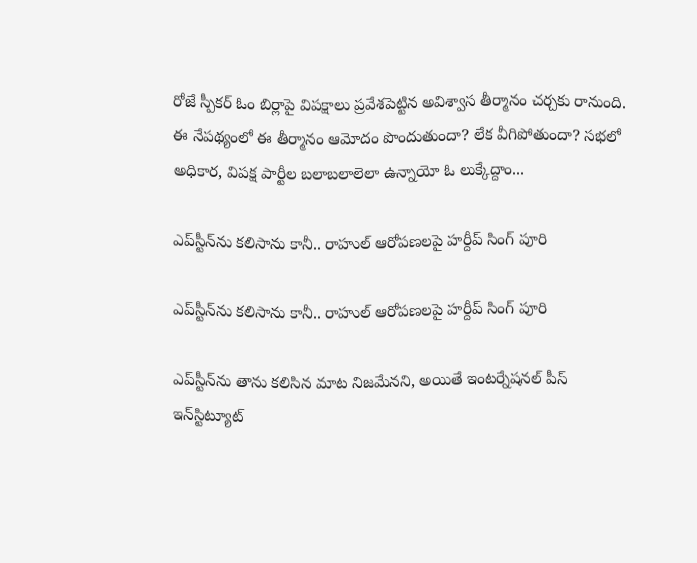రోజే స్పీకర్ ఓం బిర్లాపై విపక్షాలు ప్రవేశపెట్టిన అవిశ్వాస తీర్మానం చర్చకు రానుంది. ఈ నేపథ్యంలో ఈ తీర్మానం ఆమోదం పొందుతుందా? లేక వీగిపోతుందా? సభలో అధికార, విపక్ష పార్టీల బలాబలాలెలా ఉన్నాయో ఓ లుక్కేద్దాం...

ఎప్‌స్టీన్‌ను కలిసాను కానీ.. రాహుల్ ఆరోపణలపై హర్దీప్ సింగ్ పూరి

ఎప్‌స్టీన్‌ను కలిసాను కానీ.. రాహుల్ ఆరోపణలపై హర్దీప్ సింగ్ పూరి

ఎప్‌స్టీన్‌ను తాను కలిసిన మాట నిజమేనని, అయితే ఇంటర్నేషనల్ పీస్ ఇన్‌స్టిట్యూట్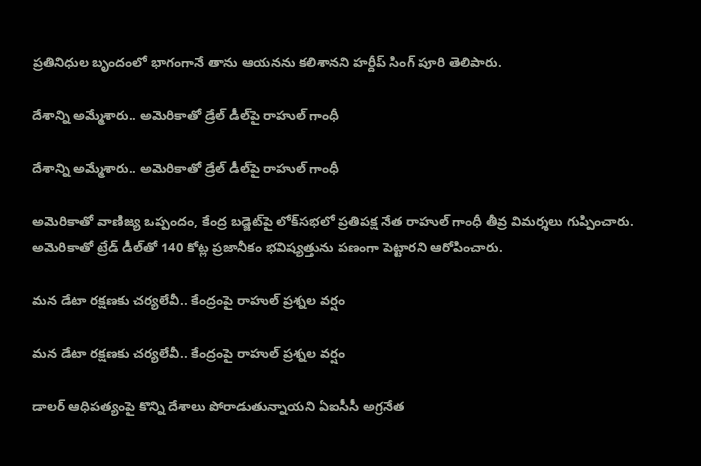ప్రతినిధుల బృందంలో భాగంగానే తాను ఆయనను కలిశానని హర్దీప్ సింగ్ పూరి తెలిపారు.

దేశాన్ని అమ్మేశారు.. అమెరికాతో డ్రేల్‌ డీల్‌పై రాహుల్ గాంధీ

దేశాన్ని అమ్మేశారు.. అమెరికాతో డ్రేల్‌ డీల్‌పై రాహుల్ గాంధీ

అమెరికాతో వాణిజ్య ఒప్పందం, కేంద్ర బడ్జెట్‌పై లోక్‌సభలో ప్రతిపక్ష నేత రాహుల్ గాంధీ తీవ్ర విమర్శలు గుప్పించారు. అమెరికాతో ట్రేడ్ డీల్‌తో 140 కోట్ల ప్రజానీకం భవిష్యత్తును పణంగా పెట్టారని ఆరోపించారు.

మన డేటా రక్షణకు చర్యలేవీ.. కేంద్రంపై రాహుల్‌‌ ప్రశ్నల వర్షం

మన డేటా రక్షణకు చర్యలేవీ.. కేంద్రంపై రాహుల్‌‌ ప్రశ్నల వర్షం

డాలర్‌ ఆధిపత్యంపై కొన్ని దేశాలు పోరాడుతున్నాయని ఏఐసీసీ అగ్రనేత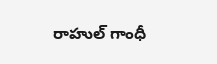రాహుల్‌ గాంధీ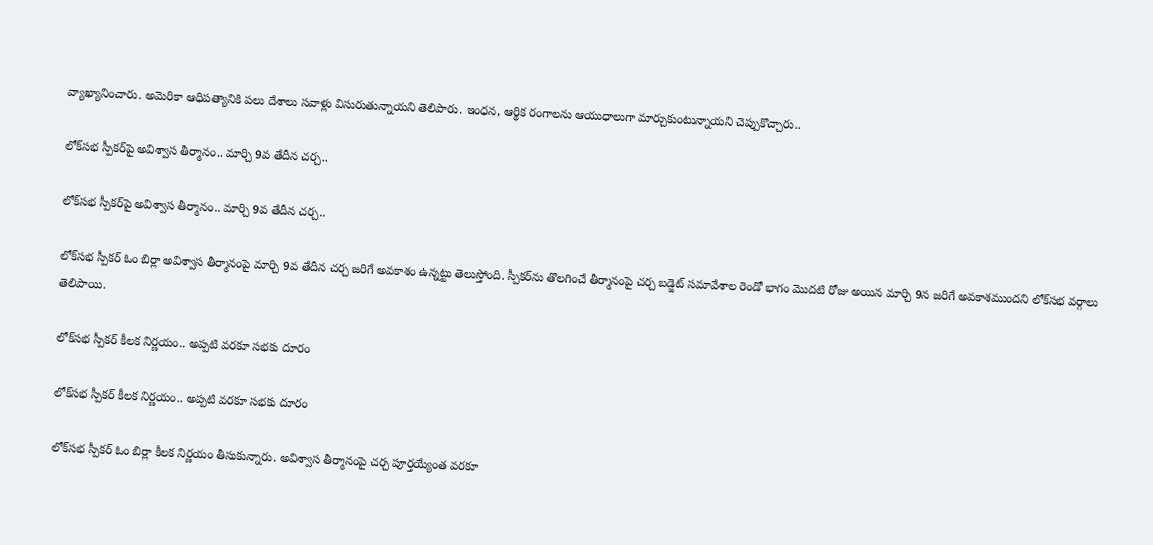వ్యాఖ్యానించారు. అమెరికా ఆధిపత్యానికి పలు దేశాలు సవాళ్లు విసురుతున్నాయని తెలిపారు. ఇంధన, ఆర్థిక రంగాలను ఆయుధాలుగా మార్చుకుంటున్నాయని చెప్పుకొచ్చారు..

లోక్‌సభ స్పీకర్‌పై అవిశ్వాస తీర్మానం.. మార్చి 9వ తేదీన చర్చ..

లోక్‌సభ స్పీకర్‌పై అవిశ్వాస తీర్మానం.. మార్చి 9వ తేదీన చర్చ..

లోక్‌సభ స్పీకర్ ఓం బిర్లా అవిశ్వాస తీర్మానంపై మార్చి 9వ తేదీన చర్చ జరిగే అవకాశం ఉన్నట్టు తెలుస్తోంది. స్పీకర్‌ను తొలగించే తీర్మానంపై చర్చ బడ్జెట్ సమావేశాల రెండో భాగం మొదటి రోజు అయిన మార్చి 9న జరిగే అవకాశముందని లోక్‌సభ వర్గాలు తెలిపాయి.

లోక్‌సభ స్పీకర్ కీలక నిర్ణయం.. అప్పటి వరకూ సభకు దూరం

లోక్‌సభ స్పీకర్ కీలక నిర్ణయం.. అప్పటి వరకూ సభకు దూరం

లోక్‌సభ స్పీకర్ ఓం బిర్లా కీలక నిర్ణయం తీసుకున్నారు. అవిశ్వాస తీర్మానంపై చర్చ పూర్తయ్యేంత వరకూ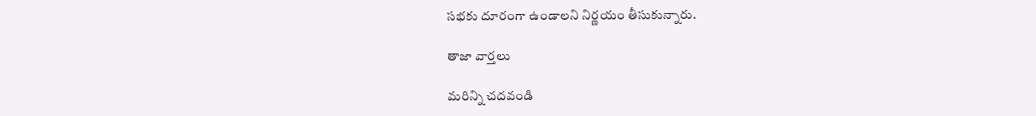సభకు దూరంగా ఉండాలని నిర్ణయం తీసుకున్నారు.

తాజా వార్తలు

మరిన్ని చదవండి